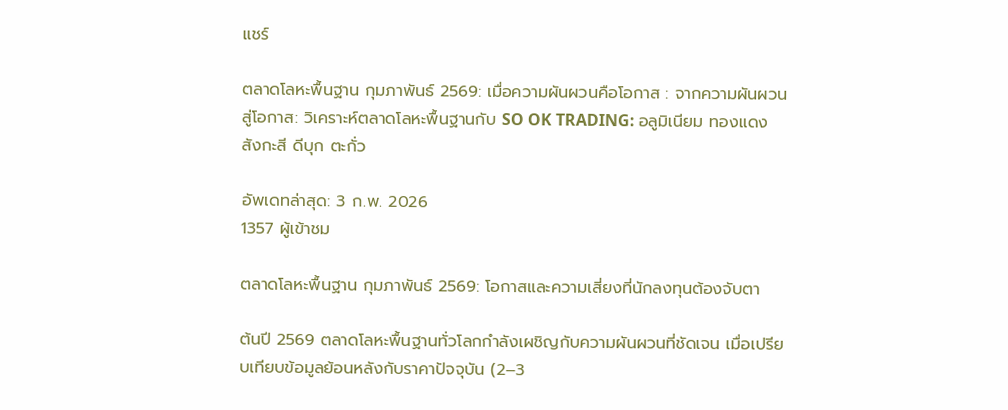แชร์

ตลาดโลหะพื้นฐาน กุมภาพันธ์ 2569: เมื่อความผันผวนคือโอกาส : จากความผันผวนสู่โอกาส: วิเคราะห์ตลาดโลหะพื้นฐานกับ SO OK TRADING: อลูมิเนียม ทองแดง สังกะสี ดีบุก ตะกั่ว

อัพเดทล่าสุด: 3 ก.พ. 2026
1357 ผู้เข้าชม

ตลาดโลหะพื้นฐาน กุมภาพันธ์ 2569: โอกาสและความเสี่ยงที่นักลงทุนต้องจับตา

ต้นปี 2569 ตลาดโลหะพื้นฐานทั่วโลกกำลังเผชิญกับความผันผวนที่ชัดเจน เมื่อเปรียบเทียบข้อมูลย้อนหลังกับราคาปัจจุบัน (2–3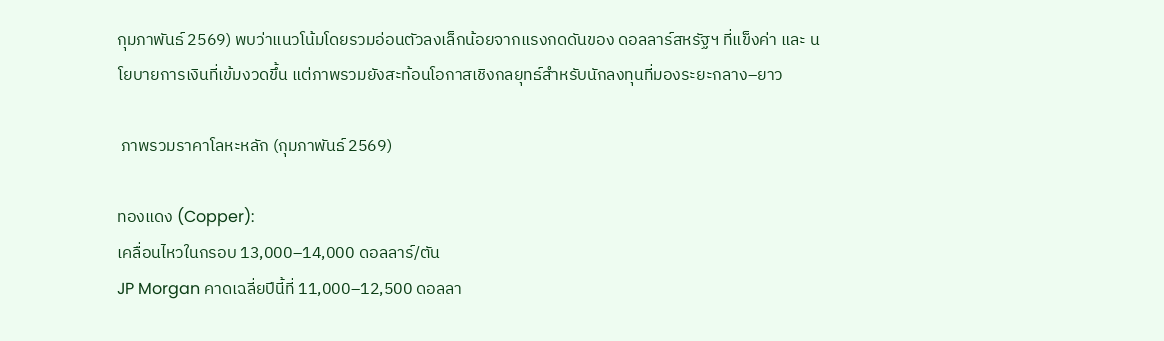กุมภาพันธ์ 2569) พบว่าแนวโน้มโดยรวมอ่อนตัวลงเล็กน้อยจากแรงกดดันของ ดอลลาร์สหรัฐฯ ที่แข็งค่า และ นโยบายการเงินที่เข้มงวดขึ้น แต่ภาพรวมยังสะท้อนโอกาสเชิงกลยุทธ์สำหรับนักลงทุนที่มองระยะกลาง–ยาว

 ภาพรวมราคาโลหะหลัก (กุมภาพันธ์ 2569)

ทองแดง (Copper):
เคลื่อนไหวในกรอบ 13,000–14,000 ดอลลาร์/ตัน
JP Morgan คาดเฉลี่ยปีนี้ที่ 11,000–12,500 ดอลลา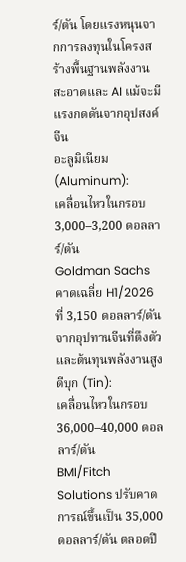ร์/ตัน โดยแรงหนุนจากการลงทุนในโครงสร้างพื้นฐานพลังงานสะอาดและ AI แม้จะมีแรงกดดันจากอุปสงค์จีน
อะลูมิเนียม (Aluminum):
เคลื่อนไหวในกรอบ 3,000–3,200 ดอลลาร์/ตัน
Goldman Sachs คาดเฉลี่ย H1/2026 ที่ 3,150 ดอลลาร์/ตัน จากอุปทานจีนที่ตึงตัวและต้นทุนพลังงานสูง
ดีบุก (Tin):
เคลื่อนไหวในกรอบ 36,000–40,000 ดอลลาร์/ตัน
BMI/Fitch Solutions ปรับคาดการณ์ขึ้นเป็น 35,000 ดอลลาร์/ตัน ตลอดปี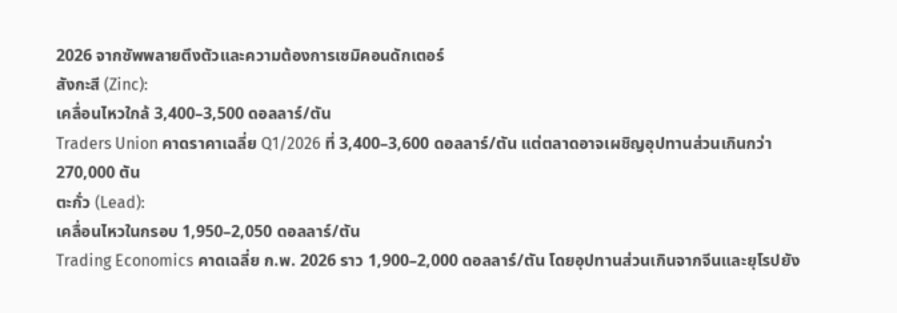2026 จากซัพพลายตึงตัวและความต้องการเซมิคอนดักเตอร์
สังกะสี (Zinc):
เคลื่อนไหวใกล้ 3,400–3,500 ดอลลาร์/ตัน
Traders Union คาดราคาเฉลี่ย Q1/2026 ที่ 3,400–3,600 ดอลลาร์/ตัน แต่ตลาดอาจเผชิญอุปทานส่วนเกินกว่า 270,000 ตัน
ตะกั่ว (Lead):
เคลื่อนไหวในกรอบ 1,950–2,050 ดอลลาร์/ตัน
Trading Economics คาดเฉลี่ย ก.พ. 2026 ราว 1,900–2,000 ดอลลาร์/ตัน โดยอุปทานส่วนเกินจากจีนและยุโรปยัง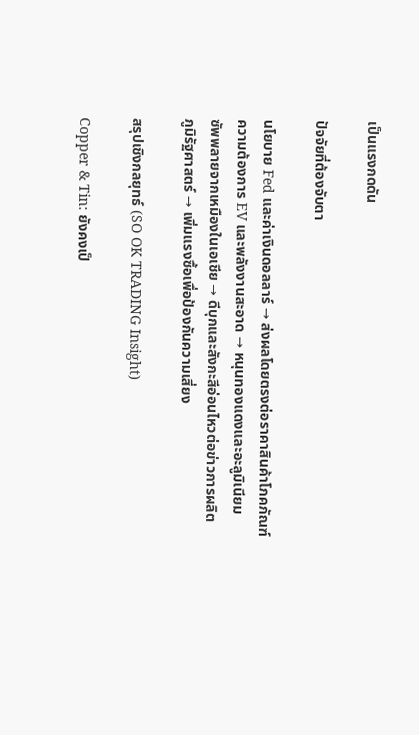เป็นแรงกดดัน

ปัจจัยที่ต้องจับตา

นโยบาย Fed และค่าเงินดอลลาร์ → ส่งผลโดยตรงต่อราคาสินค้าโภคภัณฑ์
ความต้องการ EV และพลังงานสะอาด → หนุนทองแดงและอะลูมิเนียม
ซัพพลายจากเหมืองในเอเชีย → ดีบุกและสังกะสีอ่อนไหวต่อข่าวการผลิต
ภูมิรัฐศาสตร์ → เพิ่มแรงซื้อเพื่อป้องกันความเสี่ยง

สรุปเชิงกลยุทธ์ (SO OK TRADING Insight)

Copper & Tin: ยังคงเป็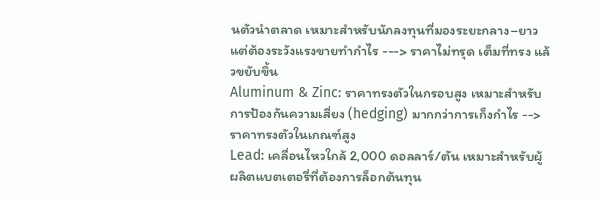นตัวนำตลาด เหมาะสำหรับนักลงทุนที่มองระยะกลาง–ยาว แต่ต้องระวังแรงขายทำกำไร ---> ราคาไม่ทรุด เต็มที่ทรง แล้วขยับขึ้น
Aluminum & Zinc: ราคาทรงตัวในกรอบสูง เหมาะสำหรับการป้องกันความเสี่ยง (hedging) มากกว่าการเก็งกำไร --> ราคาทรงตัวในเกณฑ์สูง
Lead: เคลื่อนไหวใกล้ 2,000 ดอลลาร์/ตัน เหมาะสำหรับผู้ผลิตแบตเตอรี่ที่ต้องการล็อกต้นทุน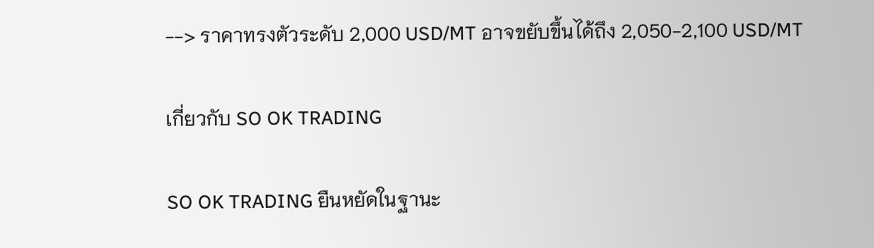--> ราคาทรงตัวระดับ 2,000 USD/MT อาจขยับขึ้นได้ถึง 2,050-2,100 USD/MT

เกี่ยวกับ SO OK TRADING

SO OK TRADING ยืนหยัดในฐานะ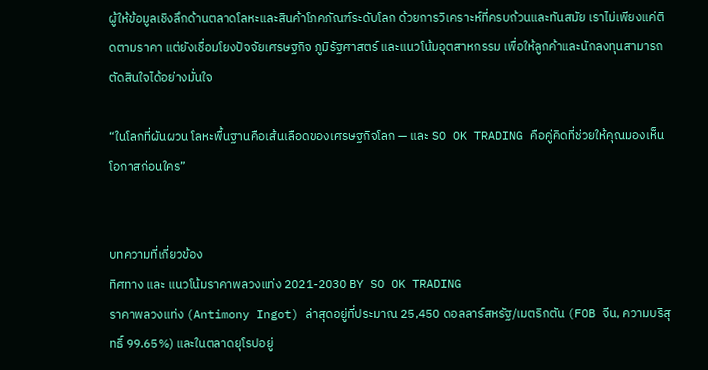ผู้ให้ข้อมูลเชิงลึกด้านตลาดโลหะและสินค้าโภคภัณฑ์ระดับโลก ด้วยการวิเคราะห์ที่ครบถ้วนและทันสมัย เราไม่เพียงแค่ติดตามราคา แต่ยังเชื่อมโยงปัจจัยเศรษฐกิจ ภูมิรัฐศาสตร์ และแนวโน้มอุตสาหกรรม เพื่อให้ลูกค้าและนักลงทุนสามารถตัดสินใจได้อย่างมั่นใจ

“ในโลกที่ผันผวน โลหะพื้นฐานคือเส้นเลือดของเศรษฐกิจโลก — และ SO OK TRADING คือคู่คิดที่ช่วยให้คุณมองเห็นโอกาสก่อนใคร”


บทความที่เกี่ยวข้อง
ทิศทาง และ แนวโน้มราคาพลวงแท่ง 2021-2030 BY SO OK TRADING
ราคาพลวงแท่ง (Antimony Ingot) ล่าสุดอยู่ที่ประมาณ 25,450 ดอลลาร์สหรัฐ/เมตริกตัน (FOB จีน, ความบริสุทธิ์ 99.65%) และในตลาดยุโรปอยู่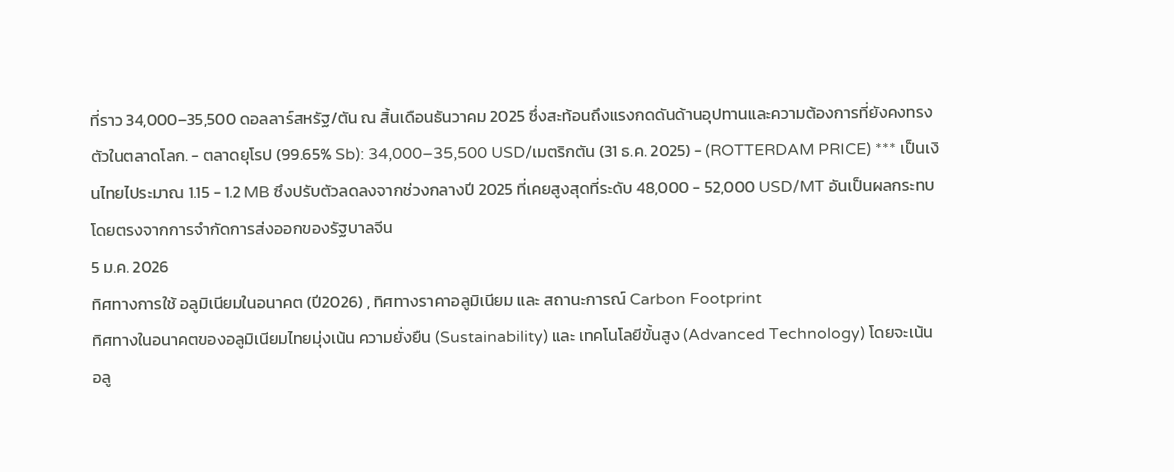ที่ราว 34,000–35,500 ดอลลาร์สหรัฐ/ตัน ณ สิ้นเดือนธันวาคม 2025 ซึ่งสะท้อนถึงแรงกดดันด้านอุปทานและความต้องการที่ยังคงทรงตัวในตลาดโลก. - ตลาดยุโรป (99.65% Sb): 34,000–35,500 USD/เมตริกตัน (31 ธ.ค. 2025) - (ROTTERDAM PRICE) *** เป็นเงินไทยไประมาณ 1.15 - 1.2 MB ซึงปรับตัวลดลงจากช่วงกลางปี 2025 ที่เคยสูงสุดที่ระดับ 48,000 - 52,000 USD/MT อันเป็นผลกระทบโดยตรงจากการจำกัดการส่งออกของรัฐบาลจีน
5 ม.ค. 2026
ทิศทางการใช้ อลูมิเนียมในอนาคต (ปี2026) , ทิศทางราคาอลูมิเนียม และ สถานะการณ์ Carbon Footprint
ทิศทางในอนาคตของอลูมิเนียมไทยมุ่งเน้น ความยั่งยืน (Sustainability) และ เทคโนโลยีขั้นสูง (Advanced Technology) โดยจะเน้น อลู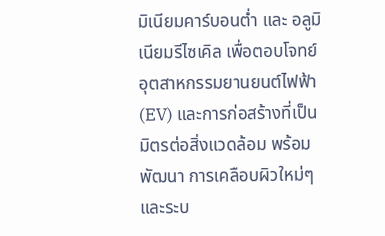มิเนียมคาร์บอนต่ำ และ อลูมิเนียมรีไซเคิล เพื่อตอบโจทย์อุตสาหกรรมยานยนต์ไฟฟ้า (EV) และการก่อสร้างที่เป็นมิตรต่อสิ่งแวดล้อม พร้อมพัฒนา การเคลือบผิวใหม่ๆ และระบ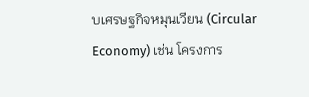บเศรษฐกิจหมุนเวียน (Circular Economy) เช่น โครงการ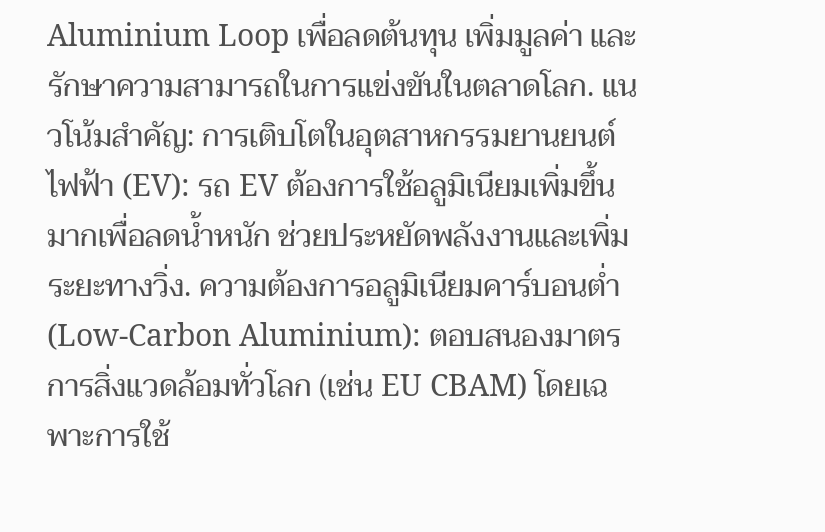Aluminium Loop เพื่อลดต้นทุน เพิ่มมูลค่า และรักษาความสามารถในการแข่งขันในตลาดโลก. แนวโน้มสำคัญ: การเติบโตในอุตสาหกรรมยานยนต์ไฟฟ้า (EV): รถ EV ต้องการใช้อลูมิเนียมเพิ่มขึ้นมากเพื่อลดน้ำหนัก ช่วยประหยัดพลังงานและเพิ่มระยะทางวิ่ง. ความต้องการอลูมิเนียมคาร์บอนต่ำ (Low-Carbon Aluminium): ตอบสนองมาตรการสิ่งแวดล้อมทั่วโลก (เช่น EU CBAM) โดยเฉพาะการใช้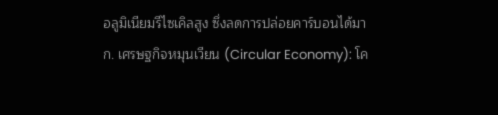อลูมิเนียมรีไซเคิลสูง ซึ่งลดการปล่อยคาร์บอนได้มาก. เศรษฐกิจหมุนเวียน (Circular Economy): โค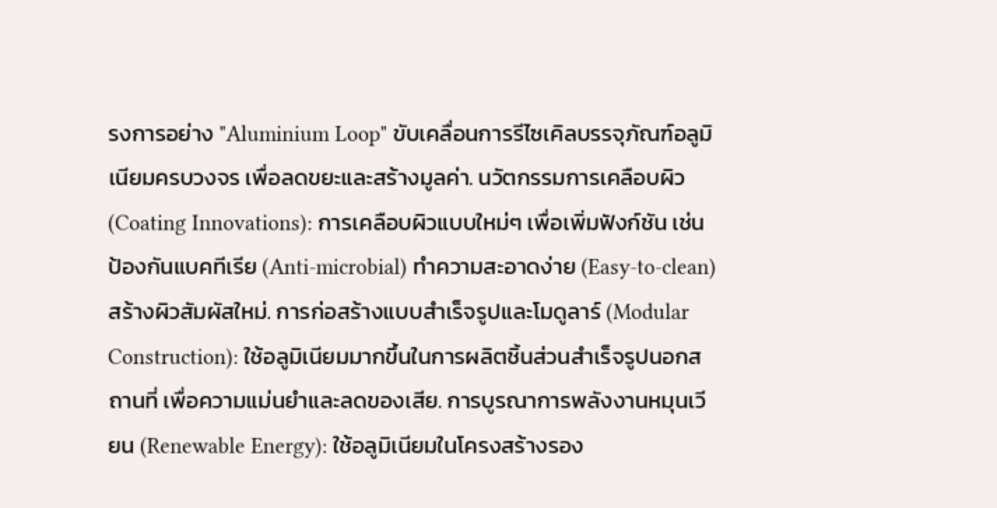รงการอย่าง "Aluminium Loop" ขับเคลื่อนการรีไซเคิลบรรจุภัณฑ์อลูมิเนียมครบวงจร เพื่อลดขยะและสร้างมูลค่า. นวัตกรรมการเคลือบผิว (Coating Innovations): การเคลือบผิวแบบใหม่ๆ เพื่อเพิ่มฟังก์ชัน เช่น ป้องกันแบคทีเรีย (Anti-microbial) ทำความสะอาดง่าย (Easy-to-clean) สร้างผิวสัมผัสใหม่. การก่อสร้างแบบสำเร็จรูปและโมดูลาร์ (Modular Construction): ใช้อลูมิเนียมมากขึ้นในการผลิตชิ้นส่วนสำเร็จรูปนอกสถานที่ เพื่อความแม่นยำและลดของเสีย. การบูรณาการพลังงานหมุนเวียน (Renewable Energy): ใช้อลูมิเนียมในโครงสร้างรอง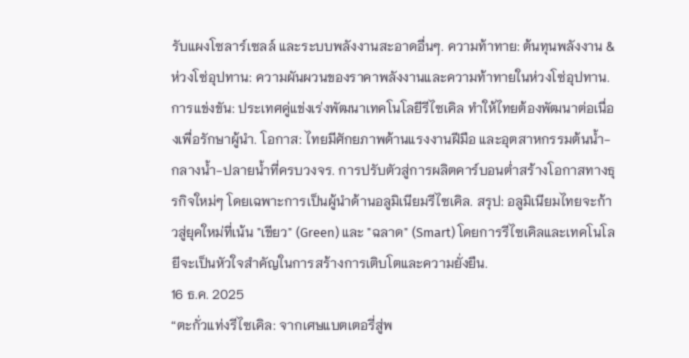รับแผงโซลาร์เซลล์ และระบบพลังงานสะอาดอื่นๆ. ความท้าทาย: ต้นทุนพลังงาน & ห่วงโซ่อุปทาน: ความผันผวนของราคาพลังงานและความท้าทายในห่วงโซ่อุปทาน. การแข่งขัน: ประเทศคู่แข่งเร่งพัฒนาเทคโนโลยีรีไซเคิล ทำให้ไทยต้องพัฒนาต่อเนื่องเพื่อรักษาผู้นำ. โอกาส: ไทยมีศักยภาพด้านแรงงานฝีมือ และอุตสาหกรรมต้นน้ำ-กลางน้ำ-ปลายน้ำที่ครบวงจร. การปรับตัวสู่การผลิตคาร์บอนต่ำสร้างโอกาสทางธุรกิจใหม่ๆ โดยเฉพาะการเป็นผู้นำด้านอลูมิเนียมรีไซเคิล. สรุป: อลูมิเนียมไทยจะก้าวสู่ยุคใหม่ที่เน้น "เขียว" (Green) และ "ฉลาด" (Smart) โดยการรีไซเคิลและเทคโนโลยีจะเป็นหัวใจสำคัญในการสร้างการเติบโตและความยั่งยืน.
16 ธ.ค. 2025
“ตะกั่วแท่งรีไซเคิล: จากเศษแบตเตอรี่สู่พ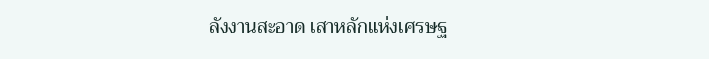ลังงานสะอาด เสาหลักแห่งเศรษฐ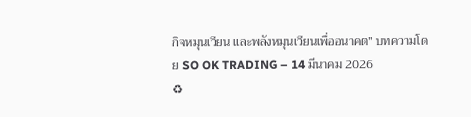กิจหมุนเวียน และพลังหมุนเวียนเพื่ออนาคต” บทความโดย SO OK TRADING – 14 มีนาคม 2026
♻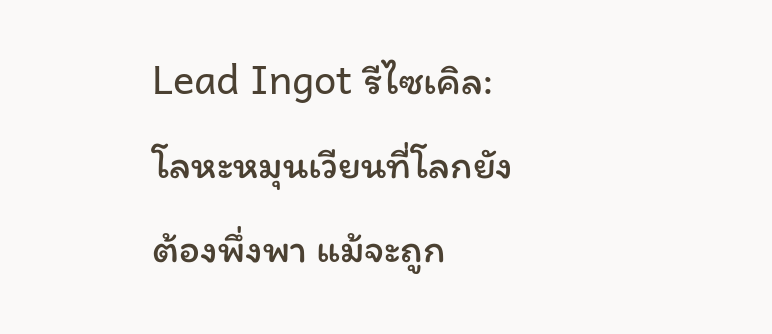Lead Ingot รีไซเคิล: โลหะหมุนเวียนที่โลกยังต้องพึ่งพา แม้จะถูก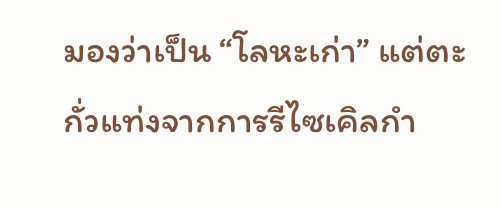มองว่าเป็น “โลหะเก่า” แต่ตะกั่วแท่งจากการรีไซเคิลกำ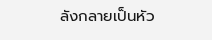ลังกลายเป็นหัว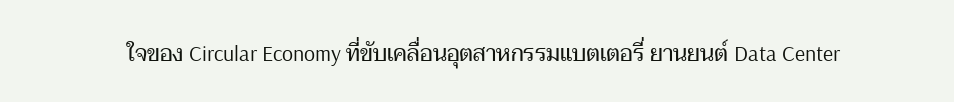ใจของ Circular Economy ที่ขับเคลื่อนอุตสาหกรรมแบตเตอรี่ ยานยนต์ Data Center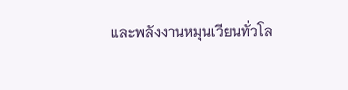และพลังงานหมุนเวียนทั่วโล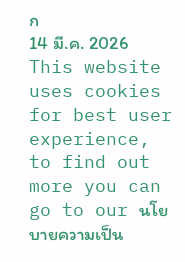ก
14 มี.ค. 2026
This website uses cookies for best user experience, to find out more you can go to our นโยบายความเป็น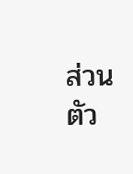ส่วนตัว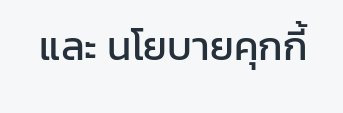และ นโยบายคุกกี้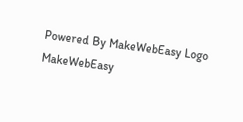Powered By MakeWebEasy Logo MakeWebEasy